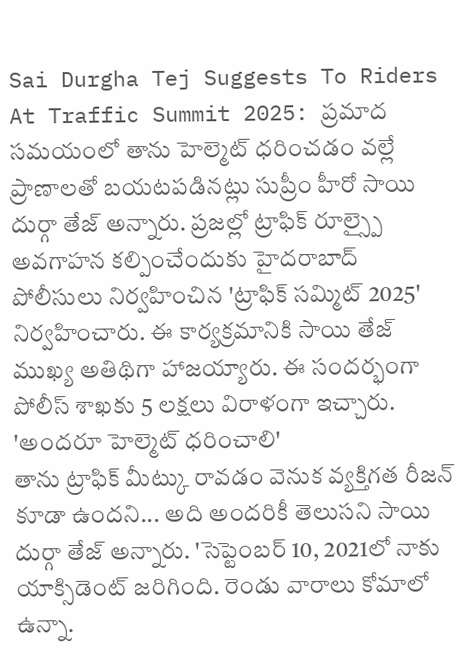Sai Durgha Tej Suggests To Riders At Traffic Summit 2025: ప్రమాద సమయంలో తాను హెల్మెట్ ధరించడం వల్లే ప్రాణాలతో బయటపడినట్లు సుప్రీం హీరో సాయి దుర్గా తేజ్ అన్నారు. ప్రజల్లో ట్రాఫిక్ రూల్స్పై అవగాహన కల్పించేందుకు హైదరాబాద్ పోలీసులు నిర్వహించిన 'ట్రాఫిక్ సమ్మిట్ 2025' నిర్వహించారు. ఈ కార్యక్రమానికి సాయి తేజ్ ముఖ్య అతిథిగా హాజయ్యారు. ఈ సందర్భంగా పోలీస్ శాఖకు 5 లక్షలు విరాళంగా ఇచ్చారు.
'అందరూ హెల్మెట్ ధరించాలి'
తాను ట్రాఫిక్ మీట్కు రావడం వెనుక వ్యక్తిగత రీజన్ కూడా ఉందని... అది అందరికీ తెలుసని సాయి దుర్గా తేజ్ అన్నారు. 'సెప్టెంబర్ 10, 2021లో నాకు యాక్సిడెంట్ జరిగింది. రెండు వారాలు కోమాలో ఉన్నా.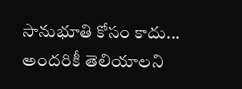సానుభూతి కోసం కాదు... అందరికీ తెలియాలని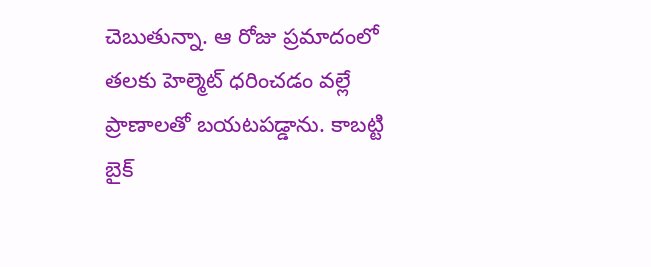చెబుతున్నా. ఆ రోజు ప్రమాదంలో తలకు హెల్మెట్ ధరించడం వల్లే ప్రాణాలతో బయటపడ్డాను. కాబట్టి బైక్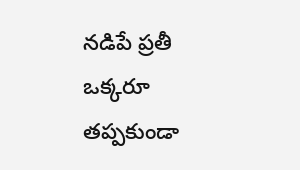నడిపే ప్రతీ ఒక్కరూ తప్పకుండా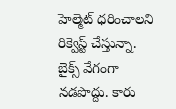హెల్మెట్ ధరించాలని రిక్వెస్ట్ చేస్తున్నా. బైక్స్ వేగంగా నడపొద్దు. కారు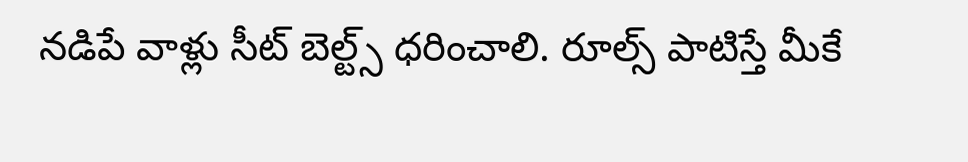నడిపే వాళ్లు సీట్ బెల్ట్స్ ధరించాలి. రూల్స్ పాటిస్తే మీకే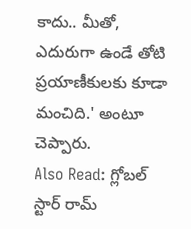కాదు.. మీతో, ఎదురుగా ఉండే తోటి ప్రయాణీకులకు కూడా మంచిది.' అంటూ చెప్పారు.
Also Read: గ్లోబల్ స్టార్ రామ్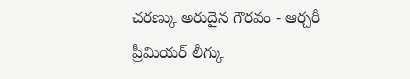చరణ్కు అరుదైన గౌరవం - ఆర్చరీ ప్రీమియర్ లీగ్కు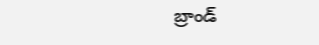బ్రాండ్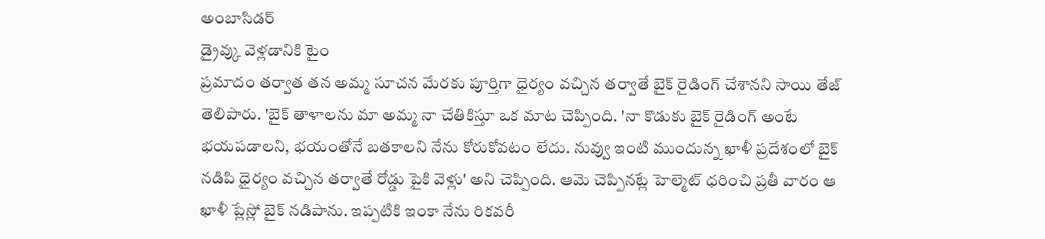అంబాసిడర్
డ్రైవ్కు వెళ్లడానికి టైం
ప్రమాదం తర్వాత తన అమ్మ సూచన మేరకు పూర్తిగా ధైర్యం వచ్చిన తర్వాతే బైక్ రైడింగ్ చేశానని సాయి తేజ్ తెలిపారు. 'బైక్ తాళాలను మా అమ్మ నా చేతికిస్తూ ఒక మాట చెప్పింది. 'నా కొడుకు బైక్ రైడింగ్ అంటే భయపడాలని, భయంతోనే బతకాలని నేను కోరుకోవటం లేదు. నువ్వు ఇంటి ముందున్న ఖాళీ ప్రదేశంలో బైక్ నడిపి ధైర్యం వచ్చిన తర్వాతే రోడ్డు పైకి వెళ్లు' అని చెప్పింది. ఆమె చెప్పినట్లే హెల్మెట్ ధరించి ప్రతీ వారం ఆ ఖాళీ ప్లేస్లో బైక్ నడిపాను. ఇప్పటికి ఇంకా నేను రికవరీ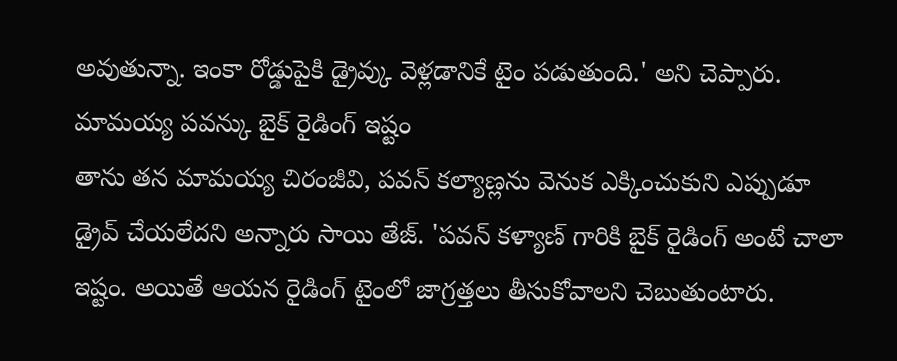అవుతున్నా. ఇంకా రోడ్డుపైకి డ్రైవ్కు వెళ్లడానికే టైం పడుతుంది.' అని చెప్పారు.
మామయ్య పవన్కు బైక్ రైడింగ్ ఇష్టం
తాను తన మామయ్య చిరంజీవి, పవన్ కల్యాణ్లను వెనుక ఎక్కించుకుని ఎప్పుడూ డ్రైవ్ చేయలేదని అన్నారు సాయి తేజ్. 'పవన్ కళ్యాణ్ గారికి బైక్ రైడింగ్ అంటే చాలా ఇష్టం. అయితే ఆయన రైడింగ్ టైంలో జాగ్రత్తలు తీసుకోవాలని చెబుతుంటారు.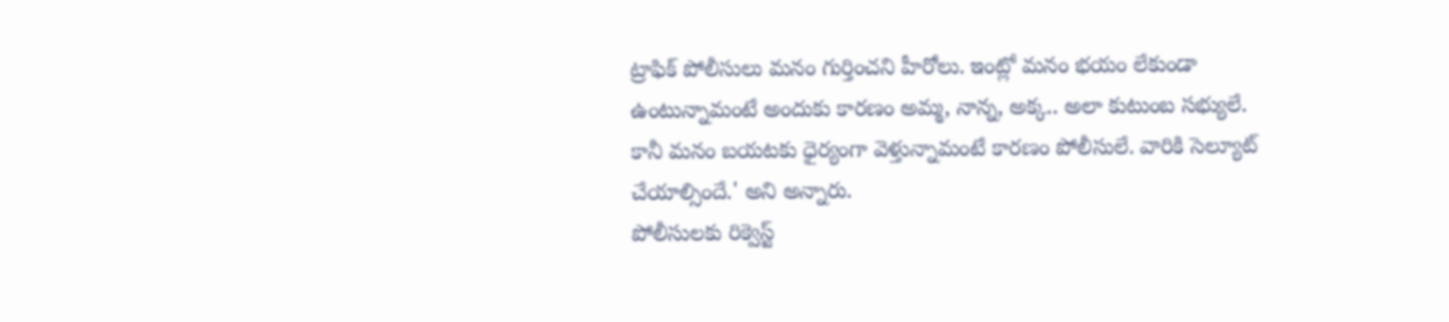ట్రాఫిక్ పోలీసులు మనం గుర్తించని హీరోలు. ఇంట్లో మనం భయం లేకుండా ఉంటున్నామంటే అందుకు కారణం అమ్మ, నాన్న, అక్క.. అలా కుటుంబ సభ్యులే. కానీ మనం బయటకు ధైర్యంగా వెళ్తున్నామంటే కారణం పోలీసులే. వారికి సెల్యూట్ చేయాల్సిందే.' అని అన్నారు.
పోలీసులకు రిక్వెస్ట్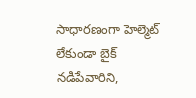సాధారణంగా హెల్మెట్ లేకుండా బైక్ నడిపేవారిని,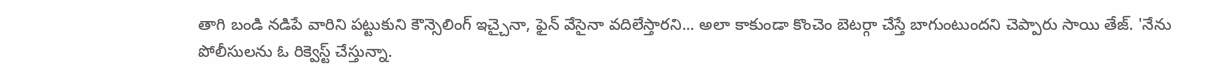తాగి బండి నడిపే వారిని పట్టుకుని కౌన్సెలింగ్ ఇచ్చైనా, ఫైన్ వేసైనా వదిలేస్తారని... అలా కాకుండా కొంచెం బెటర్గా చేస్తే బాగుంటుందని చెప్పారు సాయి తేజ్. 'నేను పోలీసులను ఓ రిక్వెస్ట్ చేస్తున్నా.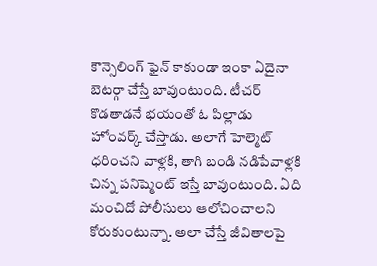కౌన్సెలింగ్ ఫైన్ కాకుండా ఇంకా ఏదైనా బెటర్గా చేస్తే బావుంటుంది. టీచర్ కొడతాడనే భయంతో ఓ పిల్లాడు హోంవర్క్ చేస్తాడు. అలాగే హెల్మెట్ ధరించని వాళ్లకి, తాగి బండి నడిపేవాళ్లకి చిన్న పనిష్మెంట్ ఇస్తే బావుంటుంది. ఏది మంచిదో పోలీసులు ఆలోచించాలని కోరుకుంటున్నా. అలా చేస్తే జీవితాలపై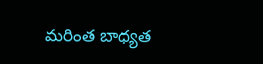మరింత బాధ్యత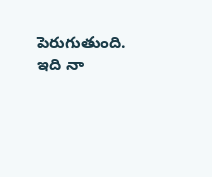పెరుగుతుంది. ఇది నా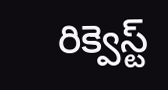రిక్వెస్ట్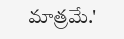మాత్రమే.'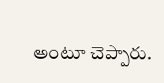అంటూ చెప్పారు.